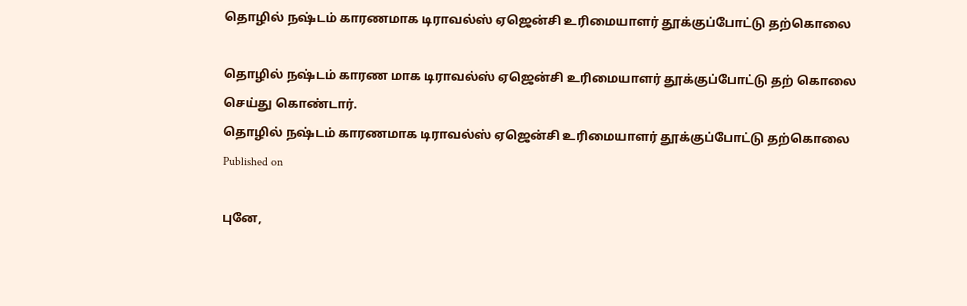தொழில் நஷ்டம் காரணமாக டிராவல்ஸ் ஏஜென்சி உரிமையாளர் தூக்குப்போட்டு தற்கொலை

தொழில் நஷ்டம் காரண மாக டிராவல்ஸ் ஏஜென்சி உரிமையாளர் தூக்குப்போட்டு தற் கொலை செய்து கொண்டார்.
தொழில் நஷ்டம் காரணமாக டிராவல்ஸ் ஏஜென்சி உரிமையாளர் தூக்குப்போட்டு தற்கொலை
Published on

புனே,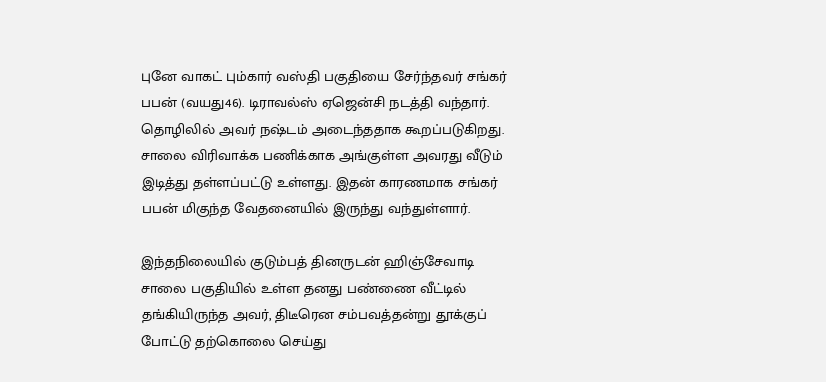புனே வாகட் பும்கார் வஸ்தி பகுதியை சேர்ந்தவர் சங்கர் பபன் (வயது46). டிராவல்ஸ் ஏஜென்சி நடத்தி வந்தார். தொழிலில் அவர் நஷ்டம் அடைந்ததாக கூறப்படுகிறது. சாலை விரிவாக்க பணிக்காக அங்குள்ள அவரது வீடும் இடித்து தள்ளப்பட்டு உள்ளது. இதன் காரணமாக சங்கர் பபன் மிகுந்த வேதனையில் இருந்து வந்துள்ளார்.

இந்தநிலையில் குடும்பத் தினருடன் ஹிஞ்சேவாடி சாலை பகுதியில் உள்ள தனது பண்ணை வீட்டில் தங்கியிருந்த அவர், திடீரென சம்பவத்தன்று தூக்குப் போட்டு தற்கொலை செய்து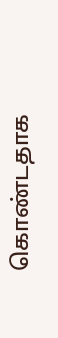கொண்டதாக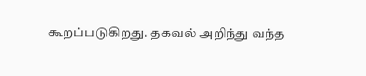கூறப்படுகிறது. தகவல் அறிந்து வந்த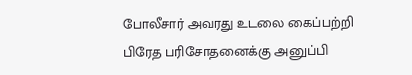போலீசார் அவரது உடலை கைப்பற்றி பிரேத பரிசோதனைக்கு அனுப்பி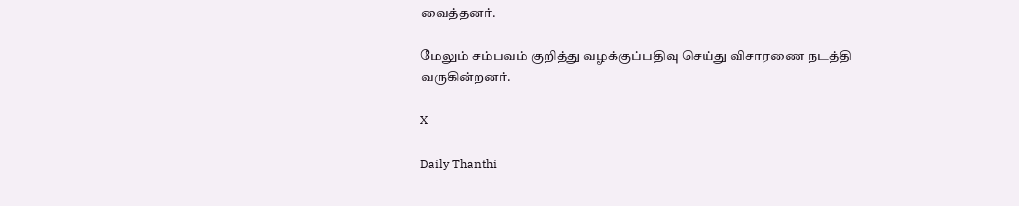வைத்தனர்.

மேலும் சம்பவம் குறித்து வழக்குப்பதிவு செய்து விசாரணை நடத்தி வருகின்றனர்.

X

Daily Thanthi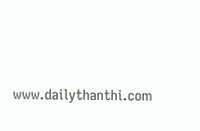www.dailythanthi.com